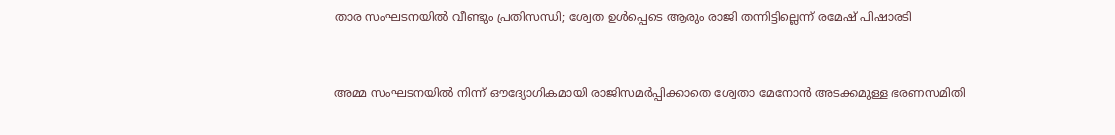താര സംഘടനയിൽ വീണ്ടും പ്രതിസന്ധി; ശ്വേത ഉൾപ്പെടെ ആരും രാജി തന്നിട്ടില്ലെന്ന് രമേഷ് പിഷാരടി


അമ്മ സംഘടനയിൽ നിന്ന് ഔദ്യോഗികമായി രാജിസമർപ്പിക്കാതെ ശ്വേതാ മേനോൻ അടക്കമുള്ള ഭരണസമിതി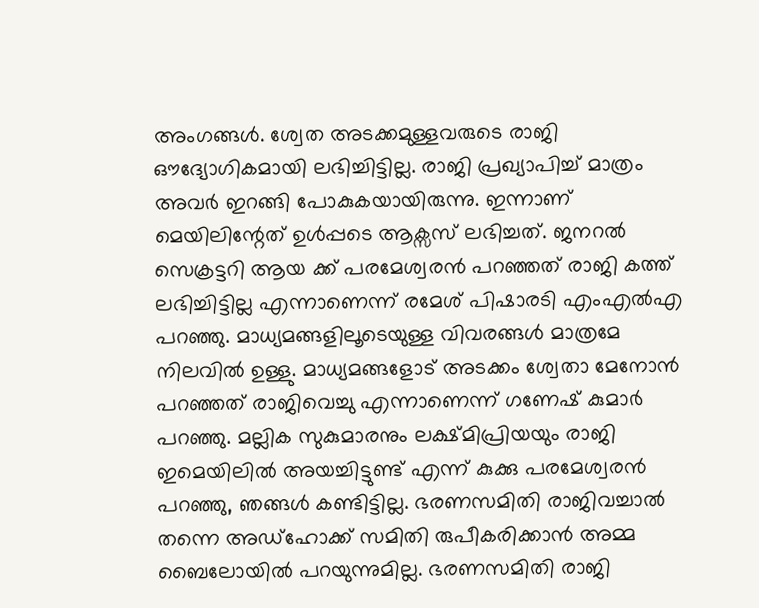അംഗങ്ങൾ. ശ്വേത അടക്കമുള്ളവരുടെ രാജി ഔദ്യോഗികമായി ലഭിച്ചിട്ടില്ല. രാജി പ്രഖ്യാപിച്ച് മാത്രം അവർ ഇറങ്ങി പോകുകയായിരുന്നു. ഇന്നാണ് മെയിലിന്റേത് ഉൾപ്പടെ ആക്സസ് ലഭിച്ചത്. ജനറൽ സെക്രട്ടറി ആയ ക്ക് പരമേശ്വരൻ പറഞ്ഞത് രാജി കത്ത് ലഭിച്ചിട്ടില്ല എന്നാണെന്ന് രമേശ് പിഷാരടി എംഎൽഎ പറഞ്ഞു. മാധ്യമങ്ങളിലൂടെയുള്ള വിവരങ്ങൾ മാത്രമേ നിലവിൽ ഉള്ളു. മാധ്യമങ്ങളോട് അടക്കം ശ്വേതാ മേനോൻ പറഞ്ഞത് രാജിവെച്ചു എന്നാണെന്ന് ഗണേഷ് കുമാർ പറഞ്ഞു. മല്ലിക സുകുമാരനും ലക്ഷ്മിപ്രിയയും രാജി ഇമെയിലിൽ അയച്ചിട്ടുണ്ട് എന്ന് കുക്കു പരമേശ്വരൻ പറഞ്ഞു, ഞങ്ങൾ കണ്ടിട്ടില്ല. ഭരണസമിതി രാജിവച്ചാൽ തന്നെ അഡ്ഹോക്ക് സമിതി രുപീകരിക്കാൻ അമ്മ ബൈലോയിൽ പറയുന്നുമില്ല. ഭരണസമിതി രാജി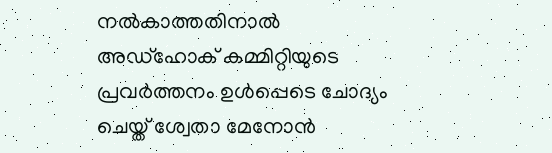നൽകാത്തതിനാൽ അഡ്ഹോക് കമ്മിറ്റിയുടെ പ്രവർത്തനം ഉൾപ്പെടെ ചോദ്യം ചെയ്ത് ശ്വേതാ മേനോൻ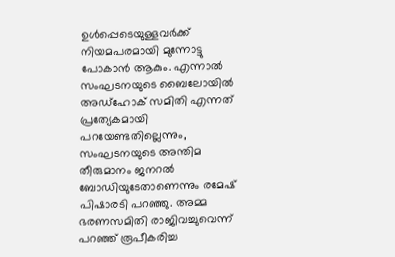ഉൾപ്പെടെയുള്ളവർക്ക് നിയമപരമായി മുന്നോട്ടു പോകാൻ ആകും. എന്നാൽ സംഘടനയുടെ ബൈലോയിൽ അഡ്ഹോക് സമിതി എന്നത് പ്രത്യേകമായി പറയേണ്ടതില്ലെന്നും, സംഘടനയുടെ അന്തിമ തീരുമാനം ജനറൽ ബോഡിയുടേതാണെന്നും രമേഷ് പിഷാരടി പറഞ്ഞു. അമ്മ ഭരണസമിതി രാജിവച്ചുവെന്ന് പറഞ്ഞ് രൂപീകരിച്ച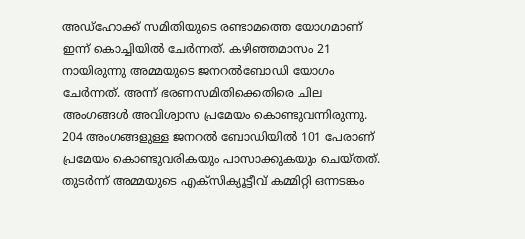അഡ്ഹോക്ക് സമിതിയുടെ രണ്ടാമത്തെ യോഗമാണ് ഇന്ന് കൊച്ചിയിൽ ചേർന്നത്. കഴിഞ്ഞമാസം 21 നായിരുന്നു അമ്മയുടെ ജനറൽബോഡി യോഗം ചേർന്നത്. അന്ന് ഭരണസമിതിക്കെതിരെ ചില അംഗങ്ങൾ അവിശ്വാസ പ്രമേയം കൊണ്ടുവന്നിരുന്നു. 204 അംഗങ്ങളുള്ള ജനറൽ ബോഡിയിൽ 101 പേരാണ് പ്രമേയം കൊണ്ടുവരികയും പാസാക്കുകയും ചെയ്തത്. തുടർന്ന് അമ്മയുടെ എക്സിക്യൂട്ടീവ് കമ്മിറ്റി ഒന്നടങ്കം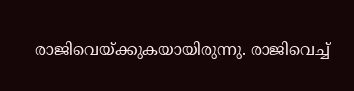രാജിവെയ്ക്കുകയായിരുന്നു. രാജിവെച്ച്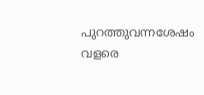പുറത്തുവന്നശേഷം വളരെ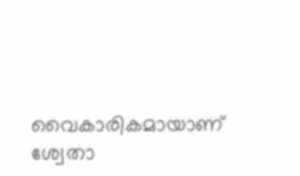വൈകാരികമായാണ് ശ്വേതാ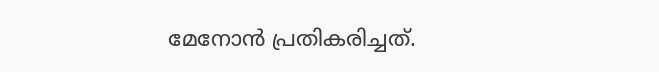മേനോൻ പ്രതികരിച്ചത്.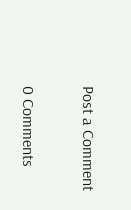Post a Comment

0 Comments